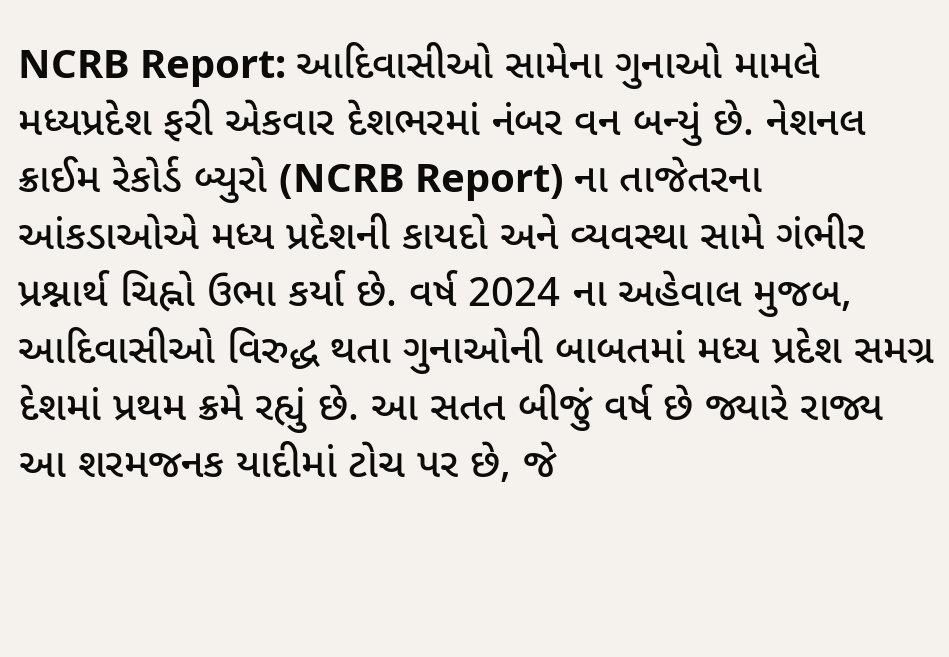NCRB Report: આદિવાસીઓ સામેના ગુનાઓ મામલે મધ્યપ્રદેશ ફરી એકવાર દેશભરમાં નંબર વન બન્યું છે. નેશનલ ક્રાઈમ રેકોર્ડ બ્યુરો (NCRB Report) ના તાજેતરના આંકડાઓએ મધ્ય પ્રદેશની કાયદો અને વ્યવસ્થા સામે ગંભીર પ્રશ્નાર્થ ચિહ્નો ઉભા કર્યા છે. વર્ષ 2024 ના અહેવાલ મુજબ, આદિવાસીઓ વિરુદ્ધ થતા ગુનાઓની બાબતમાં મધ્ય પ્રદેશ સમગ્ર દેશમાં પ્રથમ ક્રમે રહ્યું છે. આ સતત બીજું વર્ષ છે જ્યારે રાજ્ય આ શરમજનક યાદીમાં ટોચ પર છે, જે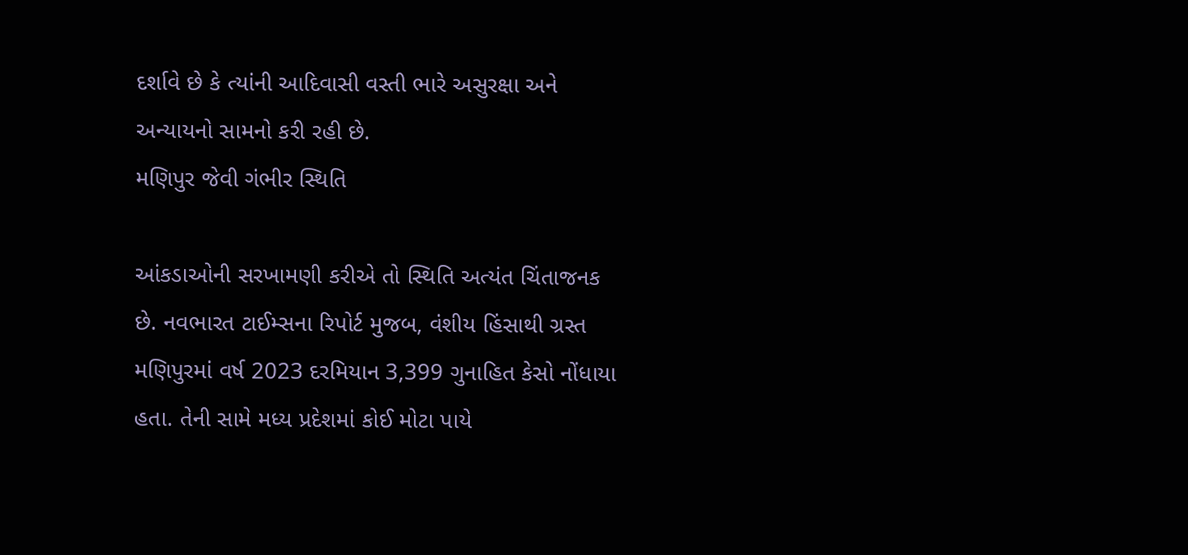દર્શાવે છે કે ત્યાંની આદિવાસી વસ્તી ભારે અસુરક્ષા અને અન્યાયનો સામનો કરી રહી છે.
મણિપુર જેવી ગંભીર સ્થિતિ

આંકડાઓની સરખામણી કરીએ તો સ્થિતિ અત્યંત ચિંતાજનક છે. નવભારત ટાઈમ્સના રિપોર્ટ મુજબ, વંશીય હિંસાથી ગ્રસ્ત મણિપુરમાં વર્ષ 2023 દરમિયાન 3,399 ગુનાહિત કેસો નોંધાયા હતા. તેની સામે મધ્ય પ્રદેશમાં કોઈ મોટા પાયે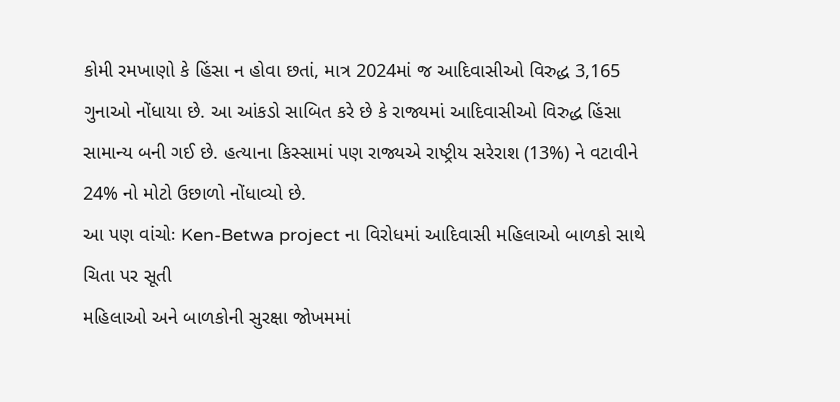કોમી રમખાણો કે હિંસા ન હોવા છતાં, માત્ર 2024માં જ આદિવાસીઓ વિરુદ્ધ 3,165 ગુનાઓ નોંધાયા છે. આ આંકડો સાબિત કરે છે કે રાજ્યમાં આદિવાસીઓ વિરુદ્ધ હિંસા સામાન્ય બની ગઈ છે. હત્યાના કિસ્સામાં પણ રાજ્યએ રાષ્ટ્રીય સરેરાશ (13%) ને વટાવીને 24% નો મોટો ઉછાળો નોંધાવ્યો છે.
આ પણ વાંચોઃ Ken-Betwa project ના વિરોધમાં આદિવાસી મહિલાઓ બાળકો સાથે ચિતા પર સૂતી
મહિલાઓ અને બાળકોની સુરક્ષા જોખમમાં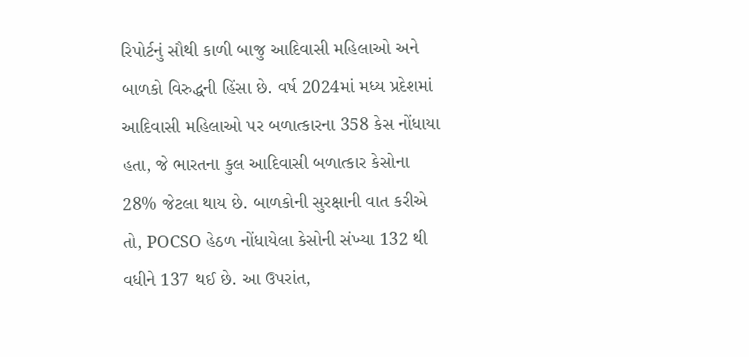રિપોર્ટનું સૌથી કાળી બાજુ આદિવાસી મહિલાઓ અને બાળકો વિરુદ્ધની હિંસા છે. વર્ષ 2024માં મધ્ય પ્રદેશમાં આદિવાસી મહિલાઓ પર બળાત્કારના 358 કેસ નોંધાયા હતા, જે ભારતના કુલ આદિવાસી બળાત્કાર કેસોના 28% જેટલા થાય છે. બાળકોની સુરક્ષાની વાત કરીએ તો, POCSO હેઠળ નોંધાયેલા કેસોની સંખ્યા 132 થી વધીને 137 થઈ છે. આ ઉપરાંત,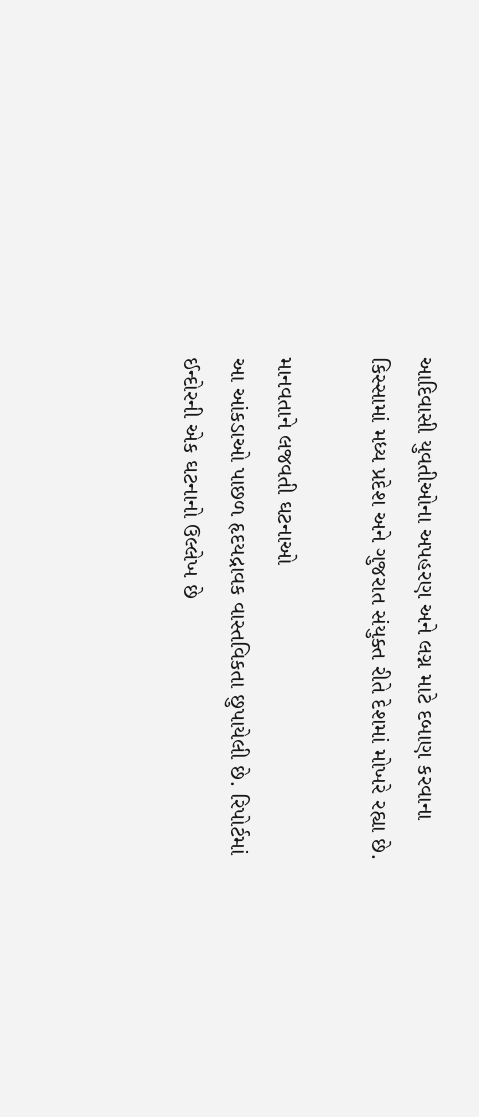આદિવાસી યુવતીઓના અપહરણ અને લગ્ન માટે દબાણ કરવાના કિસ્સામાં મધ્ય પ્રદેશ અને ગુજરાત સંયુક્ત રીતે દેશમાં મોખરે રહ્યા છે.

માનવતાને લજવતી ઘટનાઓ
આ આંકડાઓ પાછળ હૃદયદ્રાવક વાસ્તવિકતા છુપાયેલી છે. રિપોર્ટમાં ઈન્દોરની એક ઘટનાનો ઉલ્લેખ છે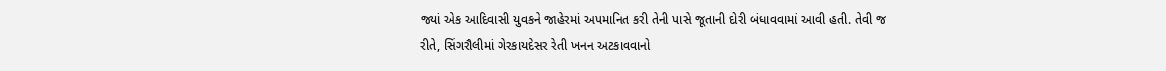જ્યાં એક આદિવાસી યુવકને જાહેરમાં અપમાનિત કરી તેની પાસે જૂતાની દોરી બંધાવવામાં આવી હતી. તેવી જ રીતે, સિંગરૌલીમાં ગેરકાયદેસર રેતી ખનન અટકાવવાનો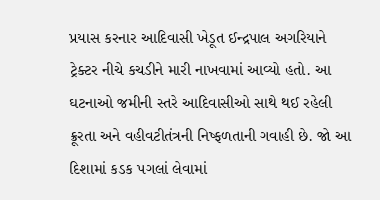પ્રયાસ કરનાર આદિવાસી ખેડૂત ઈન્દ્રપાલ અગરિયાને ટ્રેક્ટર નીચે કચડીને મારી નાખવામાં આવ્યો હતો. આ ઘટનાઓ જમીની સ્તરે આદિવાસીઓ સાથે થઈ રહેલી ક્રૂરતા અને વહીવટીતંત્રની નિષ્ફળતાની ગવાહી છે. જો આ દિશામાં કડક પગલાં લેવામાં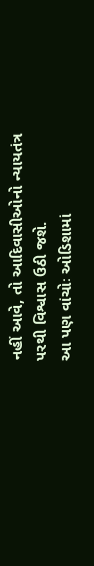નહીં આવે, તો આદિવાસીઓનો ન્યાયતંત્ર પરથી વિશ્વાસ ઉઠી જશે.
આ પણ વાંચોઃ ઓડિશામાં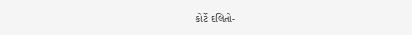કોર્ટે દલિતો-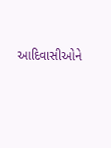આદિવાસીઓને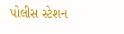પોલીસ સ્ટેશન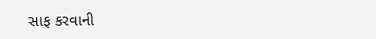સાફ કરવાની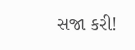સજા કરી!